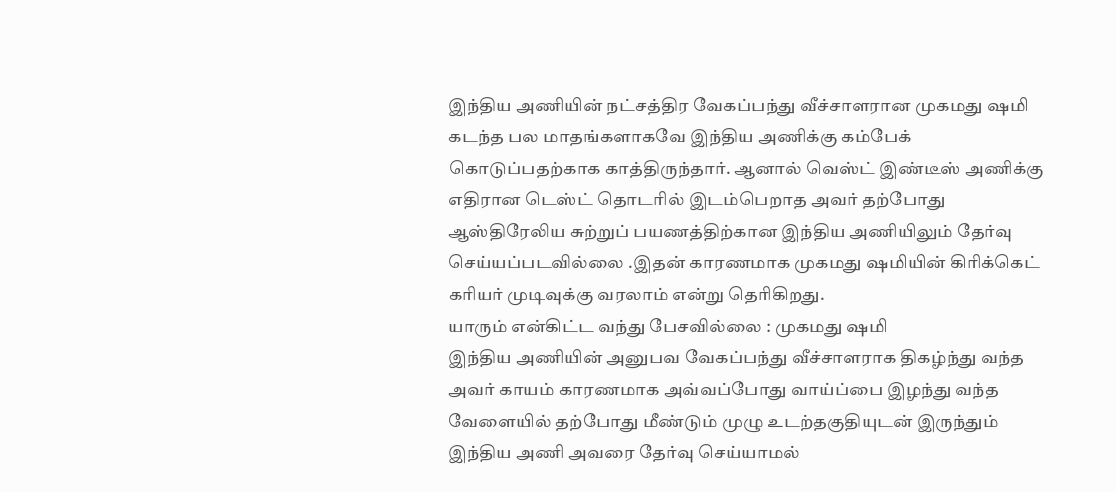இந்திய அணியின் நட்சத்திர வேகப்பந்து வீச்சாளரான முகமது ஷமி கடந்த பல மாதங்களாகவே இந்திய அணிக்கு கம்பேக் கொடுப்பதற்காக காத்திருந்தார். ஆனால் வெஸ்ட் இண்டீஸ் அணிக்கு எதிரான டெஸ்ட் தொடரில் இடம்பெறாத அவர் தற்போது ஆஸ்திரேலிய சுற்றுப் பயணத்திற்கான இந்திய அணியிலும் தேர்வு செய்யப்படவில்லை .இதன் காரணமாக முகமது ஷமியின் கிரிக்கெட் கரியர் முடிவுக்கு வரலாம் என்று தெரிகிறது.
யாரும் என்கிட்ட வந்து பேசவில்லை : முகமது ஷமி
இந்திய அணியின் அனுபவ வேகப்பந்து வீச்சாளராக திகழ்ந்து வந்த அவர் காயம் காரணமாக அவ்வப்போது வாய்ப்பை இழந்து வந்த வேளையில் தற்போது மீண்டும் முழு உடற்தகுதியுடன் இருந்தும் இந்திய அணி அவரை தேர்வு செய்யாமல்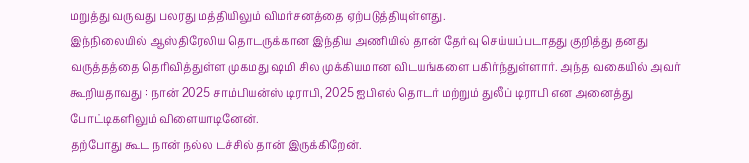மறுத்து வருவது பலரது மத்தியிலும் விமர்சனத்தை ஏற்படுத்தியுள்ளது.
இந்நிலையில் ஆஸ்திரேலிய தொடருக்கான இந்திய அணியில் தான் தேர்வு செய்யப்படாதது குறித்து தனது வருத்தத்தை தெரிவித்துள்ள முகமது ஷமி சில முக்கியமான விடயங்களை பகிர்ந்துள்ளார். அந்த வகையில் அவர் கூறியதாவது : நான் 2025 சாம்பியன்ஸ் டிராபி, 2025 ஐபிஎல் தொடர் மற்றும் துலீப் டிராபி என அனைத்து போட்டிகளிலும் விளையாடினேன்.
தற்போது கூட நான் நல்ல டச்சில் தான் இருக்கிறேன்.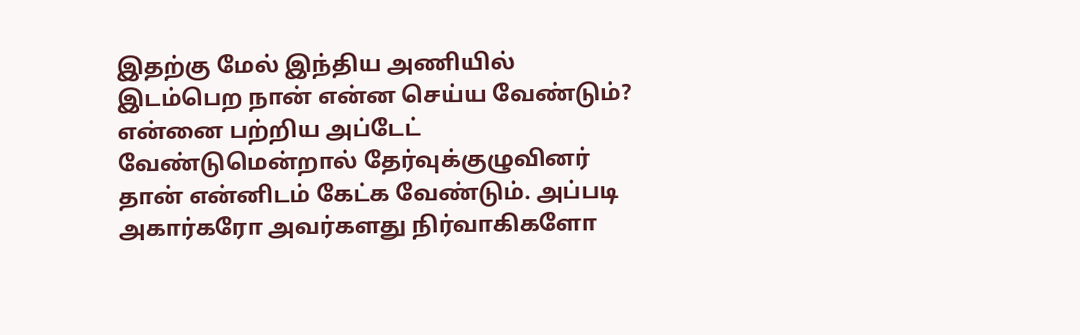இதற்கு மேல் இந்திய அணியில் இடம்பெற நான் என்ன செய்ய வேண்டும்? என்னை பற்றிய அப்டேட் வேண்டுமென்றால் தேர்வுக்குழுவினர் தான் என்னிடம் கேட்க வேண்டும். அப்படி அகார்கரோ அவர்களது நிர்வாகிகளோ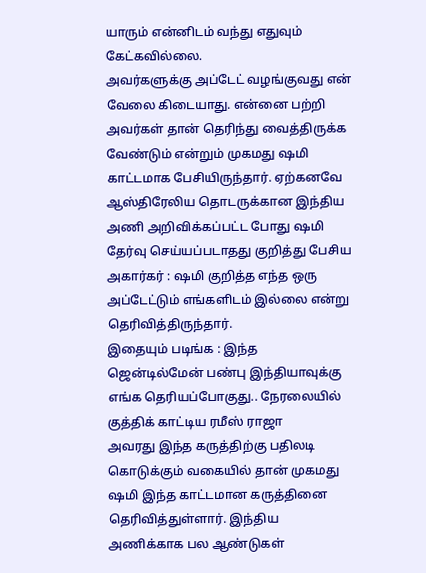யாரும் என்னிடம் வந்து எதுவும் கேட்கவில்லை.
அவர்களுக்கு அப்டேட் வழங்குவது என் வேலை கிடையாது. என்னை பற்றி அவர்கள் தான் தெரிந்து வைத்திருக்க வேண்டும் என்றும் முகமது ஷமி காட்டமாக பேசியிருந்தார். ஏற்கனவே ஆஸ்திரேலிய தொடருக்கான இந்திய அணி அறிவிக்கப்பட்ட போது ஷமி தேர்வு செய்யப்படாதது குறித்து பேசிய அகார்கர் : ஷமி குறித்த எந்த ஒரு அப்டேட்டும் எங்களிடம் இல்லை என்று தெரிவித்திருந்தார்.
இதையும் படிங்க : இந்த ஜென்டில்மேன் பண்பு இந்தியாவுக்கு எங்க தெரியப்போகுது.. நேரலையில் குத்திக் காட்டிய ரமீஸ் ராஜா
அவரது இந்த கருத்திற்கு பதிலடி கொடுக்கும் வகையில் தான் முகமது ஷமி இந்த காட்டமான கருத்தினை தெரிவித்துள்ளார். இந்திய அணிக்காக பல ஆண்டுகள்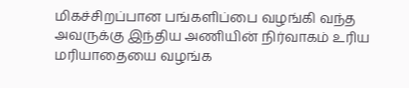மிகச்சிறப்பான பங்களிப்பை வழங்கி வந்த அவருக்கு இந்திய அணியின் நிர்வாகம் உரிய மரியாதையை வழங்க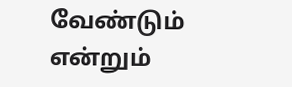வேண்டும் என்றும்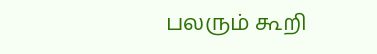பலரும் கூறி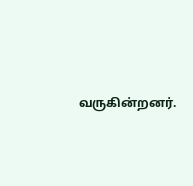வருகின்றனர்.